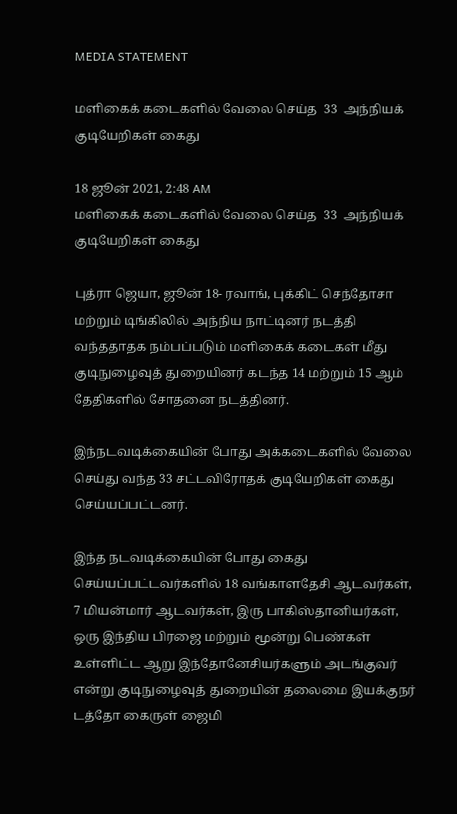MEDIA STATEMENT

மளிகைக் கடைகளில் வேலை செய்த  33  அந்நியக் குடியேறிகள் கைது

18 ஜூன் 2021, 2:48 AM
மளிகைக் கடைகளில் வேலை செய்த  33  அந்நியக் குடியேறிகள் கைது

புத்ரா ஜெயா, ஜூன் 18- ரவாங், புக்கிட் செந்தோசா மற்றும் டிங்கிலில் அந்நிய நாட்டினர் நடத்தி வந்ததாதக நம்பப்படும் மளிகைக் கடைகள் மீது குடிநுழைவுத் துறையினர் கடந்த 14 மற்றும் 15 ஆம் தேதிகளில் சோதனை நடத்தினர்.

இந்நடவடிக்கையின் போது அக்கடைகளில் வேலை செய்து வந்த 33 சட்டவிரோதக் குடியேறிகள் கைது செய்யப்பட்டனர்.

இந்த நடவடிக்கையின் போது கைது செய்யப்பட்டவர்களில் 18 வங்காளதேசி ஆடவர்கள், 7 மியன்மார் ஆடவர்கள், இரு பாகிஸ்தானியர்கள், ஒரு இந்திய பிரஜை மற்றும் மூன்று பெண்கள் உள்ளிட்ட ஆறு இந்தோனேசியர்களும் அடங்குவர் என்று குடிநுழைவுத் துறையின் தலைமை இயக்குநர் டத்தோ கைருள் ஜைமி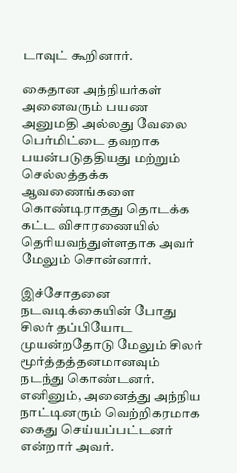டாவுட் கூறினார்.

கைதான அந்நியர்கள் அனைவரும் பயண அனுமதி அல்லது வேலை பெர்மிட்டை தவறாக பயன்படுததியது மற்றும் செல்லத்தக்க ஆவணைங்களை கொண்டிராதது தொடக்க கட்ட விசாரணையில் தெரியவந்துள்ளதாக அவர் மேலும் சொன்னார்.

இச்சோதனை நடவடிக்கையின் போது சிலர் தப்பியோட முயன்றதோடு மேலும் சிலர் மூர்த்தத்தனமானவும் நடந்து கொண்டனர். எனினும், அனைத்து அந்நிய நாட்டினரும் வெற்றிகரமாக கைது செய்யப்பட்டனர் என்றார் அவர்.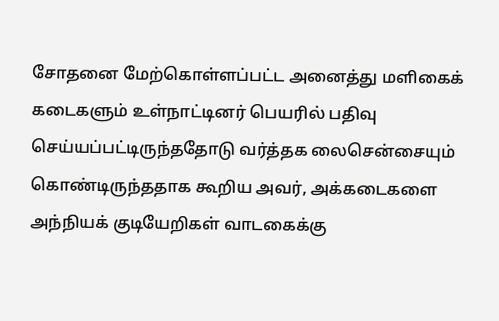சோதனை மேற்கொள்ளப்பட்ட அனைத்து மளிகைக் கடைகளும் உள்நாட்டினர் பெயரில் பதிவு செய்யப்பட்டிருந்ததோடு வர்த்தக லைசென்சையும் கொண்டிருந்ததாக கூறிய அவர், அக்கடைகளை அந்நியக் குடியேறிகள் வாடகைக்கு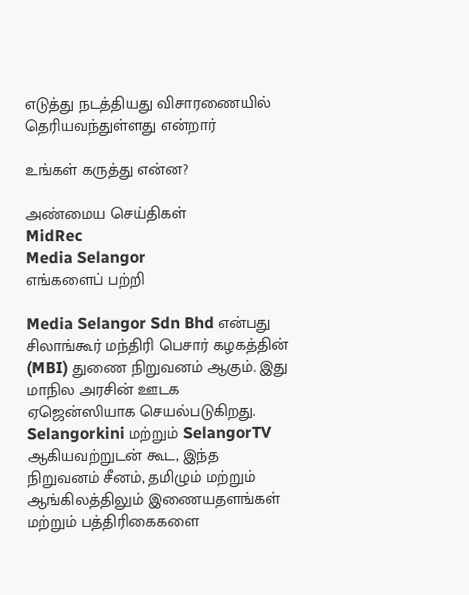எடுத்து நடத்தியது விசாரணையில் தெரியவந்துள்ளது என்றார்

உங்கள் கருத்து என்ன?

அண்மைய செய்திகள்
MidRec
Media Selangor
எங்களைப் பற்றி

Media Selangor Sdn Bhd என்பது சிலாங்கூர் மந்திரி பெசார் கழகத்தின் (MBI) துணை நிறுவனம் ஆகும். இது மாநில அரசின் ஊடக ஏஜென்ஸியாக செயல்படுகிறது. Selangorkini மற்றும் SelangorTV ஆகியவற்றுடன் கூட, இந்த நிறுவனம் சீனம், தமிழும் மற்றும் ஆங்கிலத்திலும் இணையதளங்கள் மற்றும் பத்திரிகைகளை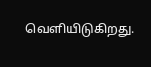வெளியிடுகிறது.